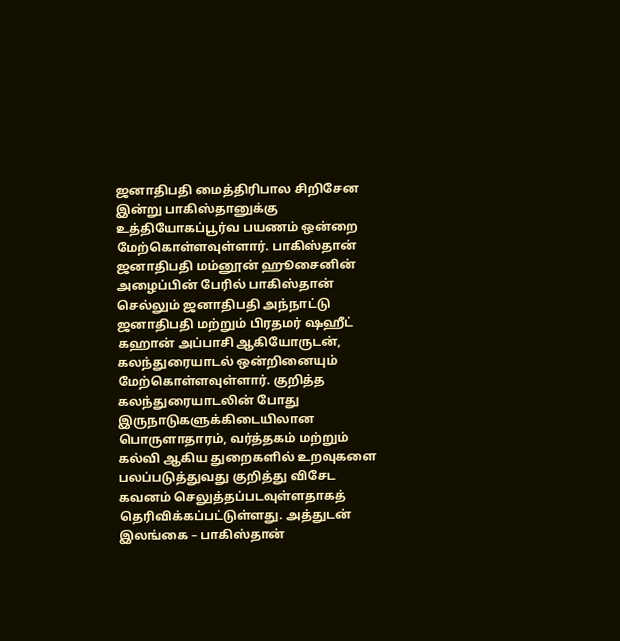ஜனாதிபதி மைத்திரிபால சிறிசேன இன்று பாகிஸ்தானுக்கு உத்தியோகப்பூர்வ பயணம் ஒன்றை மேற்கொள்ளவுள்ளார். பாகிஸ்தான் ஜனாதிபதி மம்னூன் ஹூசைனின் அழைப்பின் பேரில் பாகிஸ்தான் செல்லும் ஜனாதிபதி அந்நாட்டு ஜனாதிபதி மற்றும் பிரதமர் ஷஹீட் கஹான் அப்பாசி ஆகியோருடன், கலந்துரையாடல் ஒன்றினையும் மேற்கொள்ளவுள்ளார். குறித்த கலந்துரையாடலின் போது இருநாடுகளுக்கிடையிலான பொருளாதாரம், வர்த்தகம் மற்றும் கல்வி ஆகிய துறைகளில் உறவுகளை பலப்படுத்துவது குறித்து விசேட கவனம் செலுத்தப்படவுள்ளதாகத் தெரிவிக்கப்பட்டுள்ளது. அத்துடன் இலங்கை – பாகிஸ்தான்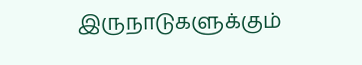இருநாடுகளுக்கும்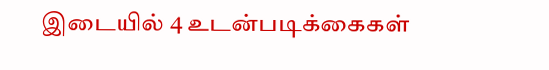இடையில் 4 உடன்படிக்கைகள்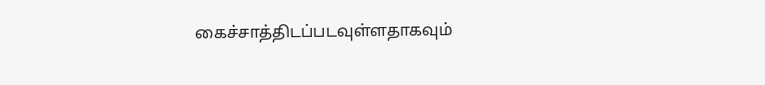கைச்சாத்திடப்படவுள்ளதாகவும்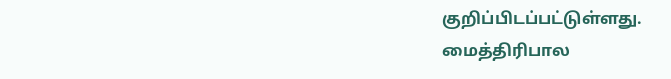குறிப்பிடப்பட்டுள்ளது.
மைத்திரிபால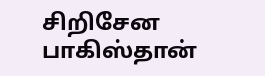சிறிசேன பாகிஸ்தான்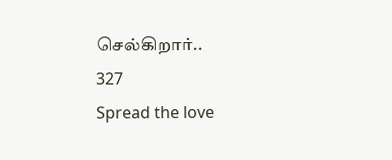செல்கிறார்..
327
Spread the love